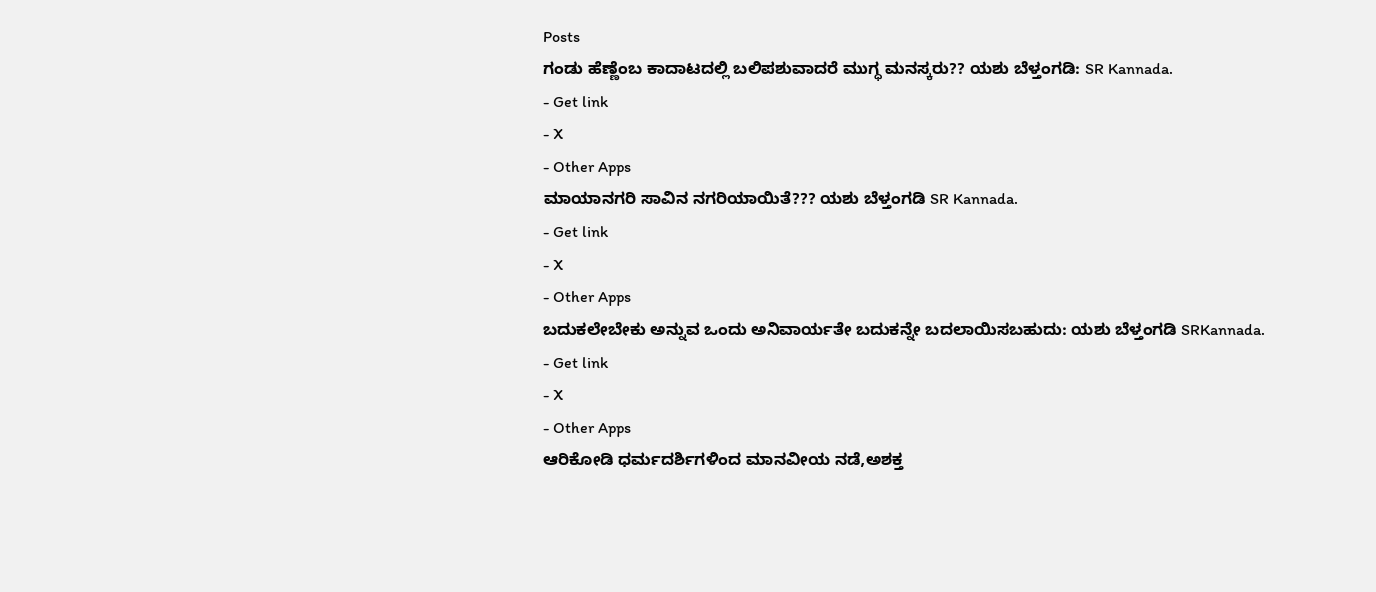Posts
ಗಂಡು ಹೆಣ್ಣೆಂಬ ಕಾದಾಟದಲ್ಲಿ ಬಲಿಪಶುವಾದರೆ ಮುಗ್ಧ ಮನಸ್ಕರು?? ಯಶು ಬೆಳ್ತಂಗಡಿ: SR Kannada.
- Get link
- X
- Other Apps
ಮಾಯಾನಗರಿ ಸಾವಿನ ನಗರಿಯಾಯಿತೆ??? ಯಶು ಬೆಳ್ತಂಗಡಿ SR Kannada.
- Get link
- X
- Other Apps
ಬದುಕಲೇಬೇಕು ಅನ್ನುವ ಒಂದು ಅನಿವಾರ್ಯತೇ ಬದುಕನ್ನೇ ಬದಲಾಯಿಸಬಹುದು: ಯಶು ಬೆಳ್ತಂಗಡಿ SRKannada.
- Get link
- X
- Other Apps
ಆರಿಕೋಡಿ ಧರ್ಮದರ್ಶಿಗಳಿಂದ ಮಾನವೀಯ ನಡೆ,ಅಶಕ್ತ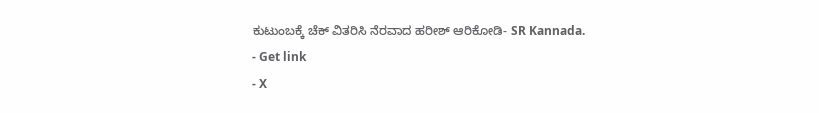ಕುಟುಂಬಕ್ಕೆ ಚೆಕ್ ವಿತರಿಸಿ ನೆರವಾದ ಹರೀಶ್ ಆರಿಕೋಡಿ- SR Kannada.
- Get link
- X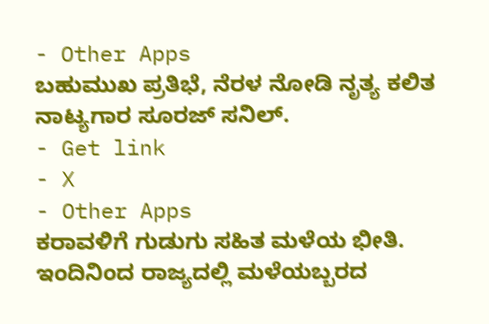- Other Apps
ಬಹುಮುಖ ಪ್ರತಿಭೆ, ನೆರಳ ನೋಡಿ ನೃತ್ಯ ಕಲಿತ ನಾಟ್ಯಗಾರ ಸೂರಜ್ ಸನಿಲ್.
- Get link
- X
- Other Apps
ಕರಾವಳಿಗೆ ಗುಡುಗು ಸಹಿತ ಮಳೆಯ ಭೀತಿ. ಇಂದಿನಿಂದ ರಾಜ್ಯದಲ್ಲಿ ಮಳೆಯಬ್ಬರದ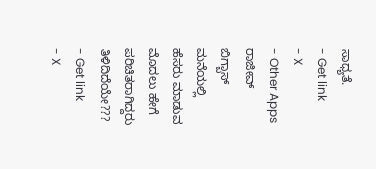ಸಾಧ್ಯತೆ.
- Get link
- X
- Other Apps
ರಾಜೀವ್ ಬಿಗ್ಬಾಸ್ ಮನೆಯಲ್ಲಿ ಹೆಸರು ಮಾಡುವ ಮೊದಲು ಹೇಗೆ ಪರಿಚಿತರಾಗಿದ್ದರು ತಿಳಿದಿದೆಯೇ???
- Get link
- X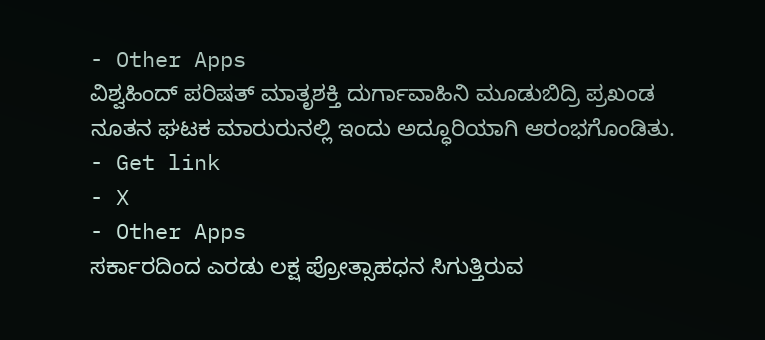- Other Apps
ವಿಶ್ವಹಿಂದ್ ಪರಿಷತ್ ಮಾತೃಶಕ್ತಿ ದುರ್ಗಾವಾಹಿನಿ ಮೂಡುಬಿದ್ರಿ ಪ್ರಖಂಡ ನೂತನ ಘಟಕ ಮಾರುರುನಲ್ಲಿ ಇಂದು ಅದ್ಧೂರಿಯಾಗಿ ಆರಂಭಗೊಂಡಿತು.
- Get link
- X
- Other Apps
ಸರ್ಕಾರದಿಂದ ಎರಡು ಲಕ್ಷ ಪ್ರೋತ್ಸಾಹಧನ ಸಿಗುತ್ತಿರುವ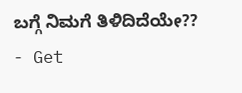ಬಗ್ಗೆ ನಿಮಗೆ ತಿಳಿದಿದೆಯೇ??
- Get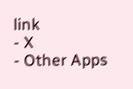link
- X
- Other Apps